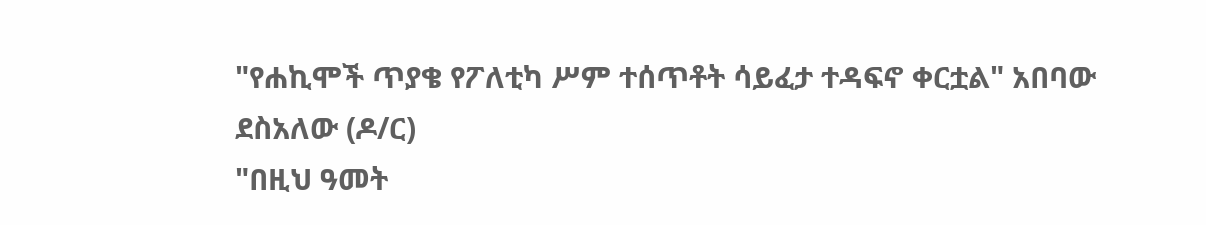"የሐኪሞች ጥያቄ የፖለቲካ ሥም ተሰጥቶት ሳይፈታ ተዳፍኖ ቀርቷል" አበባው ደስአለው (ዶ/ር)
"በዚህ ዓመት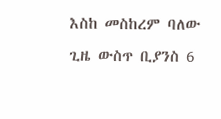እስከ መስከረም ባለው ጊዜ ውስጥ ቢያንስ 6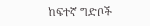ከፍተኛ ግድቦች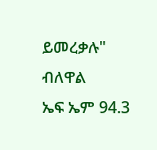ይመረቃሉ" ብለዋል
ኤፍ ኤም 94.3